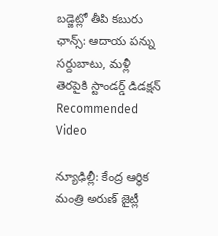బడ్జెట్లో తీపి కబురు ఛాన్స్: ఆదాయ పన్ను సర్దుబాటు, మళ్లీ తెరపైకి స్టాండర్డ్ డిడక్షన్
Recommended Video

న్యూఢిల్లీ: కేంద్ర ఆర్థిక మంత్రి అరుణ్ జైట్లీ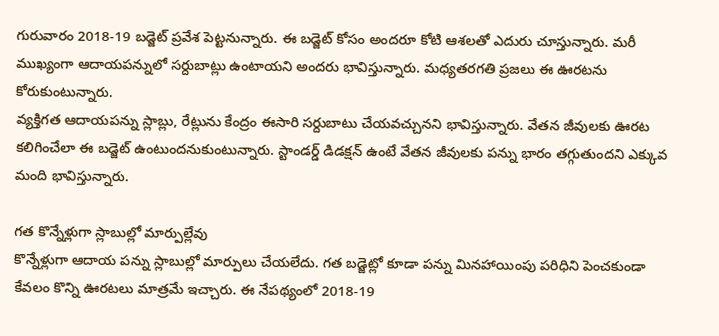గురువారం 2018-19 బడ్జెట్ ప్రవేశ పెట్టనున్నారు. ఈ బడ్జెట్ కోసం అందరూ కోటి ఆశలతో ఎదురు చూస్తున్నారు. మరీ ముఖ్యంగా ఆదాయపన్నులో సర్దుబాట్లు ఉంటాయని అందరు భావిస్తున్నారు. మధ్యతరగతి ప్రజలు ఈ ఊరటను కోరుకుంటున్నారు.
వ్యక్తిగత ఆదాయపన్ను స్లాబ్లు, రేట్లును కేంద్రం ఈసారి సర్దుబాటు చేయవచ్చునని భావిస్తున్నారు. వేతన జీవులకు ఊరట కలిగించేలా ఈ బడ్జెట్ ఉంటుందనుకుంటున్నారు. స్టాండర్డ్ డిడక్షన్ ఉంటే వేతన జీవులకు పన్ను భారం తగ్గుతుందని ఎక్కువ మంది భావిస్తున్నారు.

గత కొన్నేళ్లుగా స్లాబుల్లో మార్పుల్లేవు
కొన్నేళ్లుగా ఆదాయ పన్ను స్లాబుల్లో మార్పులు చేయలేదు. గత బడ్జెట్లో కూడా పన్ను మినహాయింపు పరిధిని పెంచకుండా కేవలం కొన్ని ఊరటలు మాత్రమే ఇచ్చారు. ఈ నేపథ్యంలో 2018-19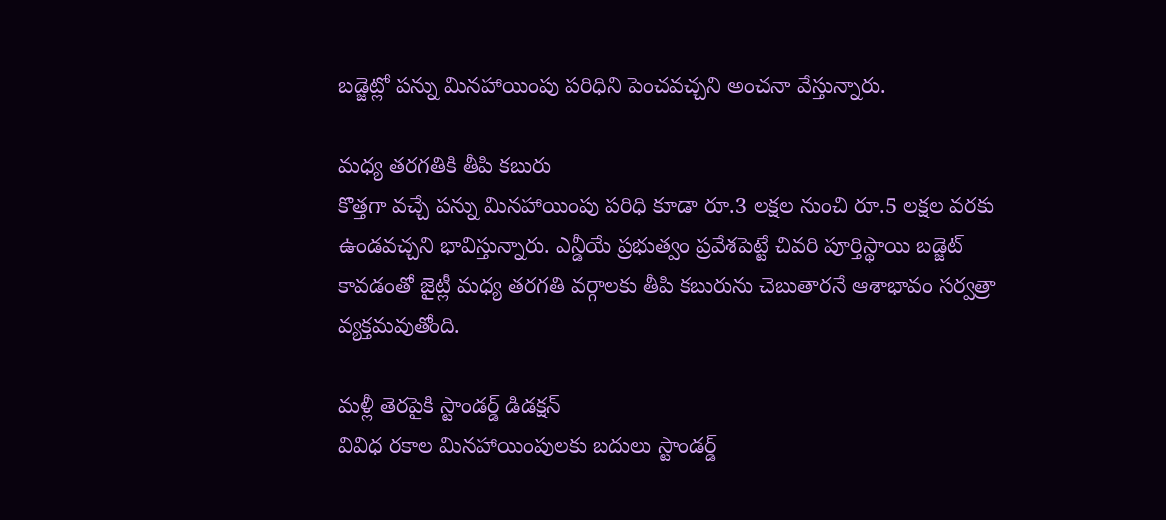బడ్జెట్లో పన్ను మినహాయింపు పరిధిని పెంచవచ్చని అంచనా వేస్తున్నారు.

మధ్య తరగతికి తీపి కబురు
కొత్తగా వచ్చే పన్ను మినహాయింపు పరిధి కూడా రూ.3 లక్షల నుంచి రూ.5 లక్షల వరకు ఉండవచ్చని భావిస్తున్నారు. ఎన్డీయే ప్రభుత్వం ప్రవేశపెట్టే చివరి పూర్తిస్థాయి బడ్జెట్ కావడంతో జైట్లీ మధ్య తరగతి వర్గాలకు తీపి కబురును చెబుతారనే ఆశాభావం సర్వత్రా వ్యక్తమవుతోంది.

మళ్లీ తెరపైకి స్టాండర్డ్ డిడక్షన్
వివిధ రకాల మినహాయింపులకు బదులు స్టాండర్డ్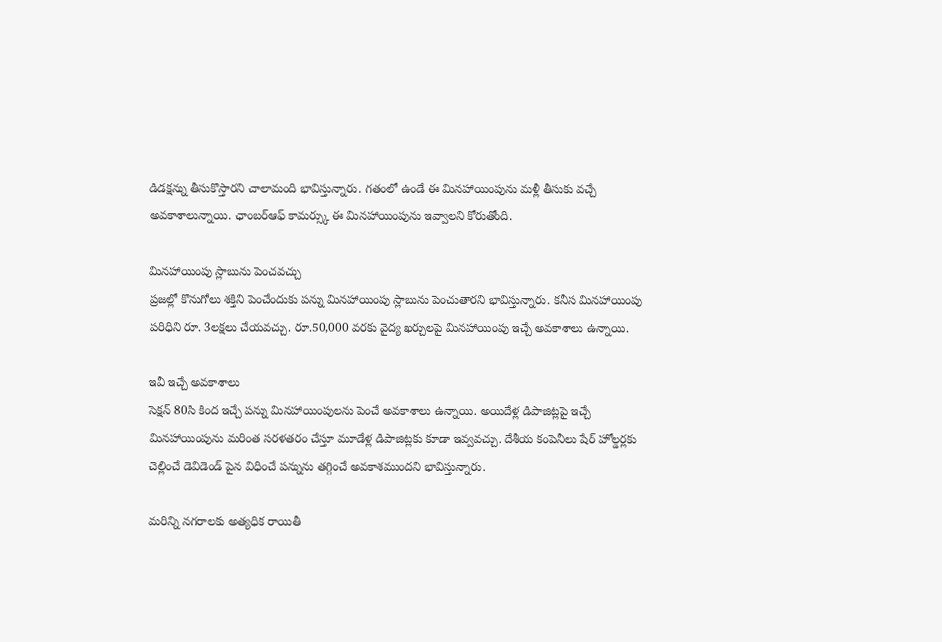డిడక్షన్ను తీసుకొస్తారని చాలామంది భావిస్తున్నారు. గతంలో ఉండే ఈ మినహాయింపును మళ్లీ తీసుకు వచ్చే అవకాశాలున్నాయి. ఛాంబర్ఆఫ్ కామర్స్కు ఈ మినహాయింపును ఇవ్వాలని కోరుతోంది.

మినహాయింపు స్లాబును పెంచవచ్చు
ప్రజల్లో కొనుగోలు శక్తిని పెంచేందుకు పన్ను మినహాయింపు స్లాబును పెంచుతారని భావిస్తున్నారు. కనీస మినహాయింపు పరిధిని రూ. 3లక్షలు చేయవచ్చు. రూ.50,000 వరకు వైద్య ఖర్చులపై మినహాయింపు ఇచ్చే అవకాశాలు ఉన్నాయి.

ఇవీ ఇచ్చే అవకాశాలు
సెక్షన్ 80సి కింద ఇచ్చే పన్ను మినహాయింపులను పెంచే అవకాశాలు ఉన్నాయి. అయిదేళ్ల డిపాజిట్లపై ఇచ్చే మినహాయింపును మరింత సరళతరం చేస్తూ మూడేళ్ల డిపాజిట్లకు కూడా ఇవ్వవచ్చు. దేశీయ కంపెనీలు షేర్ హోల్డర్లకు చెల్లించే డెవిడెండ్ పైన విధించే పన్నును తగ్గించే అవకాశముందని భావిస్తున్నారు.

మరిన్ని నగరాలకు అత్యధిక రాయితీ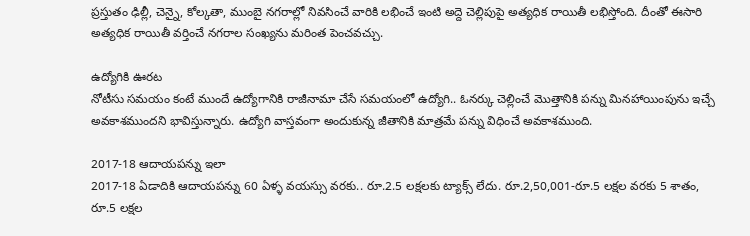ప్రస్తుతం ఢిల్లీ, చెన్నై, కోల్కతా, ముంబై నగరాల్లో నివసించే వారికి లభించే ఇంటి అద్దె చెల్లిపుపై అత్యధిక రాయితీ లభిస్తోంది. దీంతో ఈసారి అత్యధిక రాయితీ వర్తించే నగరాల సంఖ్యను మరింత పెంచవచ్చు.

ఉద్యోగికి ఊరట
నోటీసు సమయం కంటే ముందే ఉద్యోగానికి రాజీనామా చేసే సమయంలో ఉద్యోగి.. ఓనర్కు చెల్లించే మొత్తానికి పన్ను మినహాయింపును ఇచ్చే అవకాశముందని భావిస్తున్నారు. ఉద్యోగి వాస్తవంగా అందుకున్న జీతానికి మాత్రమే పన్ను విధించే అవకాశముంది.

2017-18 ఆదాయపన్ను ఇలా
2017-18 ఏడాదికి ఆదాయపన్ను 60 ఏళ్ళ వయస్సు వరకు.. రూ.2.5 లక్షలకు ట్యాక్స్ లేదు. రూ.2,50,001-రూ.5 లక్షల వరకు 5 శాతం, రూ.5 లక్షల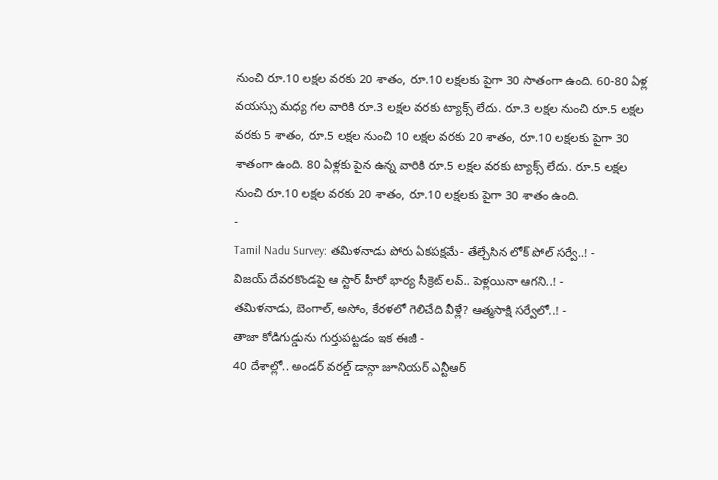నుంచి రూ.10 లక్షల వరకు 20 శాతం, రూ.10 లక్షలకు పైగా 30 సాతంగా ఉంది. 60-80 ఏళ్ల వయస్సు మధ్య గల వారికి రూ.3 లక్షల వరకు ట్యాక్స్ లేదు. రూ.3 లక్షల నుంచి రూ.5 లక్షల వరకు 5 శాతం, రూ.5 లక్షల నుంచి 10 లక్షల వరకు 20 శాతం, రూ.10 లక్షలకు పైగా 30 శాతంగా ఉంది. 80 ఏళ్లకు పైన ఉన్న వారికి రూ.5 లక్షల వరకు ట్యాక్స్ లేదు. రూ.5 లక్షల నుంచి రూ.10 లక్షల వరకు 20 శాతం, రూ.10 లక్షలకు పైగా 30 శాతం ఉంది.
-
Tamil Nadu Survey: తమిళనాడు పోరు ఏకపక్షమే- తేల్చేసిన లోక్ పోల్ సర్వే..! -
విజయ్ దేవరకొండపై ఆ స్టార్ హీరో భార్య సీక్రెట్ లవ్.. పెళ్లయినా ఆగని..! -
తమిళనాడు, బెంగాల్, అసోం, కేరళలో గెలిచేది వీళ్లే? ఆత్మసాక్షి సర్వేలో..! -
తాజా కోడిగుడ్డును గుర్తుపట్టడం ఇక ఈజీ -
40 దేశాల్లో.. అండర్ వరల్డ్ డాన్గా జూనియర్ ఎన్టీఆర్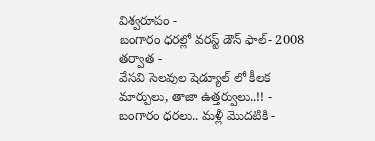విశ్వరూపం -
బంగారం ధరల్లో వరస్ట్ డౌన్ ఫాల్- 2008 తర్వాత -
వేసవి సెలవుల షెడ్యూల్ లో కీలక మార్పులు, తాజా ఉత్తర్వులు..!! -
బంగారం ధరలు.. మళ్లీ మొదటికి -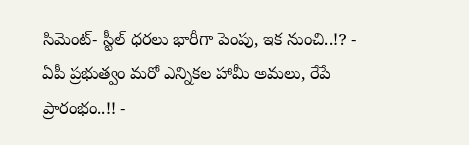సిమెంట్- స్టీల్ ధరలు భారీగా పెంపు, ఇక నుంచి..!? -
ఏపీ ప్రభుత్వం మరో ఎన్నికల హామీ అమలు, రేపే ప్రారంభం..!! -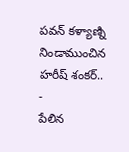పవన్ కళ్యాణ్ని నిండాముంచిన హరీష్ శంకర్.. -
పేలిన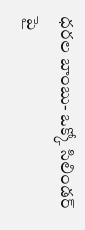ధరల బాంబు- ఒక్కో సిలిండర్ పై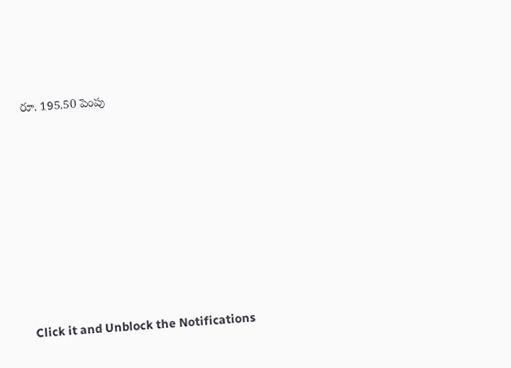రూ. 195.50 పెంపు












Click it and Unblock the Notifications